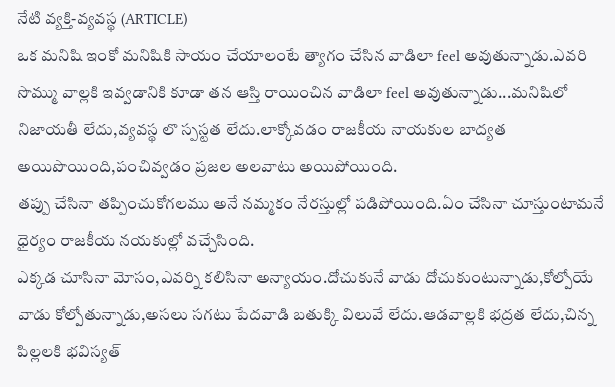నేటి వ్యక్తి-వ్యవస్థ (ARTICLE)
ఒక మనిషి ఇంకో మనిషికి సాయం చేయాలంటే త్యాగం చేసిన వాడిలా feel అవుతున్నాడు.ఎవరి సొమ్ము వాల్లకి ఇవ్వడానికి కూడా తన ఆస్తి రాయించిన వాడిలా feel అవుతున్నాడు...మనిషిలో నిజాయతీ లేదు,వ్యవస్థ లొ స్పస్టత లేదు.లాక్కోవడం రాజకీయ నాయకుల బాద్యత అయిపొయింది,పంచివ్వడం ప్రజల అలవాటు అయిపోయింది.
తప్పు చేసినా తప్పించుకోగలము అనే నమ్మకం నేరస్తుల్లో పడిపోయింది.ఏం చేసినా చూస్తుంటామనే ధైర్యం రాజకీయ నయకుల్లో వచ్చేసింది.
ఎక్కడ చూసినా మోసం,ఎవర్ని కలిసినా అన్యాయం.దోచుకునే వాడు దోచుకుంటున్నాడు,కోల్పోయే వాడు కోల్పోతున్నాడు,అసలు సగటు పేదవాడి బతుక్కి విలువే లేదు.ఆడవాల్లకి భద్రత లేదు,చిన్న పిల్లలకి భవిస్యత్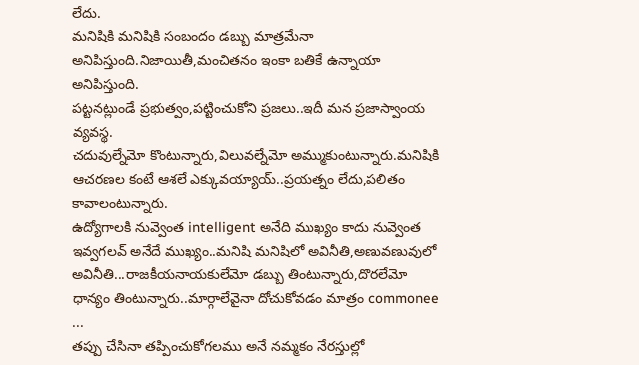లేదు.
మనిషికి మనిషికి సంబందం డబ్బు మాత్రమేనా అనిపిస్తుంది.నిజాయితీ,మంచితనం ఇంకా బతికే ఉన్నాయా అనిపిస్తుంది.
పట్టనట్లుండే ప్రభుత్వం,పట్టించుకోని ప్రజలు..ఇదీ మన ప్రజాస్వాంయ వ్యవస్థ.
చదువుల్నేమో కొంటున్నారు,విలువల్నేమో అమ్ముకుంటున్నారు.మనిషికి ఆచరణల కంటే ఆశలే ఎక్కువయ్యాయ్..ప్రయత్నం లేదు,పలితం కావాలంటున్నారు.
ఉద్యోగాలకి నువ్వెంత intelligent అనేది ముఖ్యం కాదు నువ్వెంత ఇవ్వగలవ్ అనేదే ముఖ్యం..మనిషి మనిషిలో అవినీతి,అణువణువులో అవినీతి...రాజకీయనాయకులేమో డబ్బు తింటున్నారు,దొరలేమో ధాన్యం తింటున్నారు..మార్గాలేవైనా దోచుకోవడం మాత్రం commonee ...
తప్పు చేసినా తప్పించుకోగలము అనే నమ్మకం నేరస్తుల్లో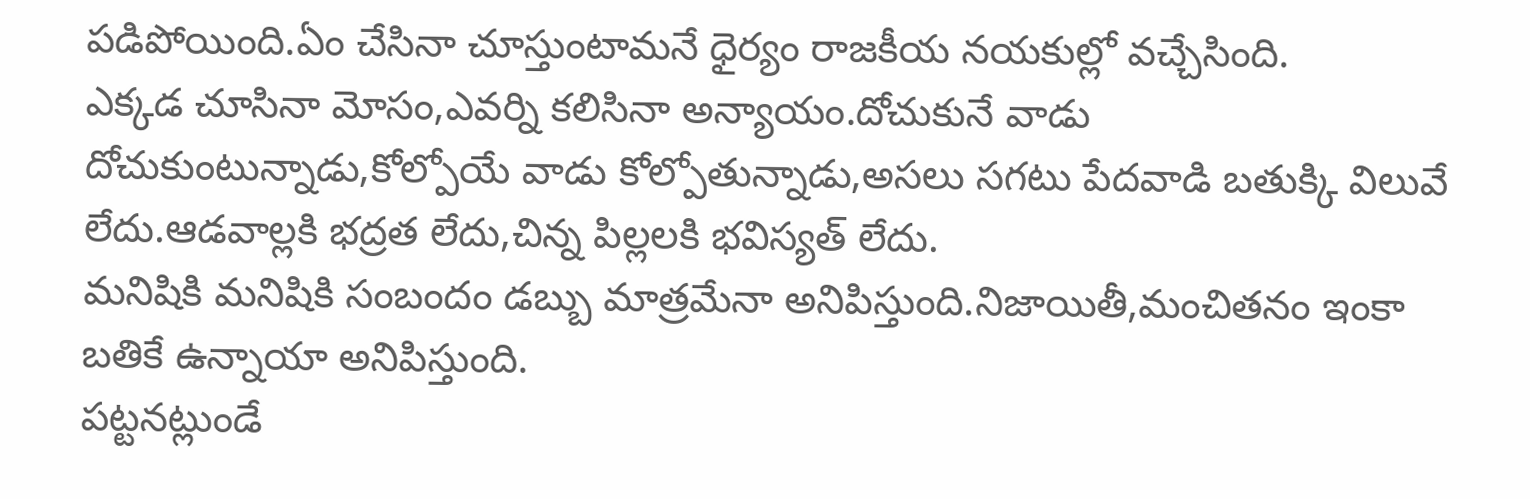పడిపోయింది.ఏం చేసినా చూస్తుంటామనే ధైర్యం రాజకీయ నయకుల్లో వచ్చేసింది.
ఎక్కడ చూసినా మోసం,ఎవర్ని కలిసినా అన్యాయం.దోచుకునే వాడు దోచుకుంటున్నాడు,కోల్పోయే వాడు కోల్పోతున్నాడు,అసలు సగటు పేదవాడి బతుక్కి విలువే లేదు.ఆడవాల్లకి భద్రత లేదు,చిన్న పిల్లలకి భవిస్యత్ లేదు.
మనిషికి మనిషికి సంబందం డబ్బు మాత్రమేనా అనిపిస్తుంది.నిజాయితీ,మంచితనం ఇంకా బతికే ఉన్నాయా అనిపిస్తుంది.
పట్టనట్లుండే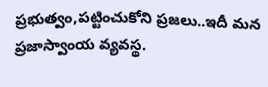ప్రభుత్వం,పట్టించుకోని ప్రజలు..ఇదీ మన ప్రజాస్వాంయ వ్యవస్థ.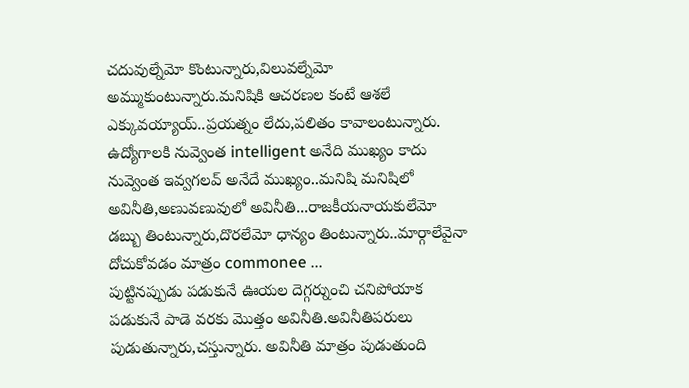చదువుల్నేమో కొంటున్నారు,విలువల్నేమో అమ్ముకుంటున్నారు.మనిషికి ఆచరణల కంటే ఆశలే ఎక్కువయ్యాయ్..ప్రయత్నం లేదు,పలితం కావాలంటున్నారు.
ఉద్యోగాలకి నువ్వెంత intelligent అనేది ముఖ్యం కాదు నువ్వెంత ఇవ్వగలవ్ అనేదే ముఖ్యం..మనిషి మనిషిలో అవినీతి,అణువణువులో అవినీతి...రాజకీయనాయకులేమో డబ్బు తింటున్నారు,దొరలేమో ధాన్యం తింటున్నారు..మార్గాలేవైనా దోచుకోవడం మాత్రం commonee ...
పుట్టినప్పుడు పడుకునే ఊయల దెగ్గర్నుంచి చనిపోయాక పడుకునే పాడె వరకు మొత్తం అవినీతి.అవినీతిపరులు పుడుతున్నారు,చస్తున్నారు. అవినీతి మాత్రం పుడుతుంది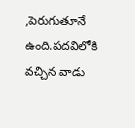,పెరుగుతూనే ఉంది.పదవిలోకి వచ్చిన వాడు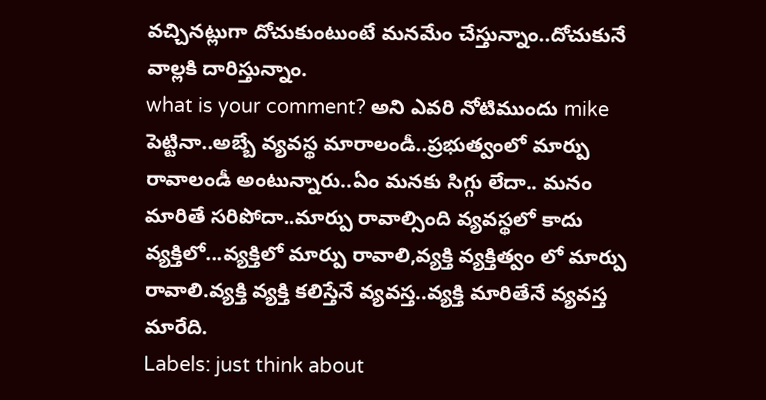వచ్చినట్లుగా దోచుకుంటుంటే మనమేం చేస్తున్నాం..దోచుకునే వాల్లకి దారిస్తున్నాం.
what is your comment? అని ఎవరి నోటిముందు mike పెట్టినా..అబ్బే వ్యవస్థ మారాలండీ..ప్రభుత్వంలో మార్పు రావాలండీ అంటున్నారు..ఏం మనకు సిగ్గు లేదా.. మనం మారితే సరిపోదా..మార్పు రావాల్సింది వ్యవస్థలో కాదు వ్యక్తిలో...వ్యక్తిలో మార్పు రావాలి,వ్యక్తి వ్యక్తిత్వం లో మార్పు రావాలి.వ్యక్తి వ్యక్తి కలిస్తేనే వ్యవస్త..వ్యక్తి మారితేనే వ్యవస్త మారేది.
Labels: just think about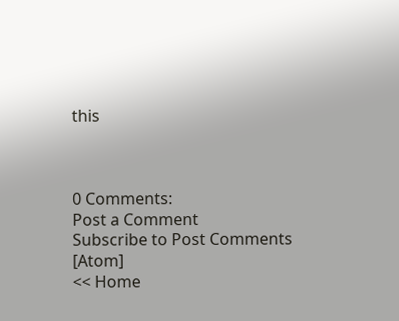this



0 Comments:
Post a Comment
Subscribe to Post Comments [Atom]
<< Home